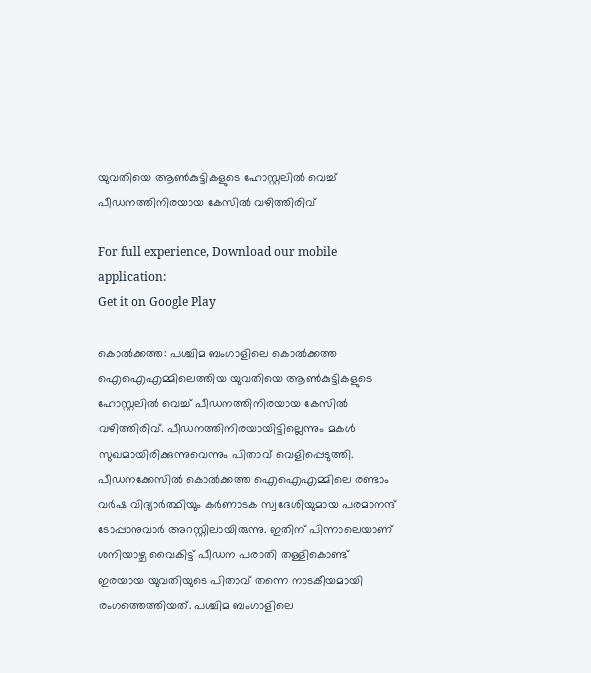യുവതിയെ ആൺകുട്ടികളുടെ ഹോസ്റ്റലിൽ വെച്ച് പീഡനത്തിനിരയായ കേസിൽ വഴിത്തിരിവ്

For full experience, Download our mobile application:
Get it on Google Play

കൊൽക്കത്ത: പശ്ചിമ ബംഗാളിലെ കൊൽക്കത്ത ഐഐഎമ്മിലെത്തിയ യുവതിയെ ആൺകുട്ടികളുടെ ഹോസ്റ്റലിൽ വെച്ച് പീഡനത്തിനിരയായ കേസിൽ വഴിത്തിരിവ്. പീഡനത്തിനിരയായിട്ടില്ലെന്നും മകള്‍ സുഖമായിരിക്കുന്നുവെന്നും പിതാവ് വെളിപ്പെടുത്തി. പീഡനക്കേസിൽ കൊൽക്കത്ത ഐഐഎമ്മിലെ രണ്ടാം വർഷ വിദ്യാർത്ഥിയും കർണാടക സ്വദേശിയുമായ പരമാനന്ദ് ടോപ്പാനുവാർ അറസ്റ്റിലായിരുന്നു. ഇതിന് പിന്നാലെയാണ് ശനിയാഴ്ച വൈകിട്ട് പീഡന പരാതി തള്ളികൊണ്ട് ഇരയായ യുവതിയുടെ പിതാവ് തന്നെ നാടകീയമായി രംഗത്തെത്തിയത്. പശ്ചിമ ബംഗാളിലെ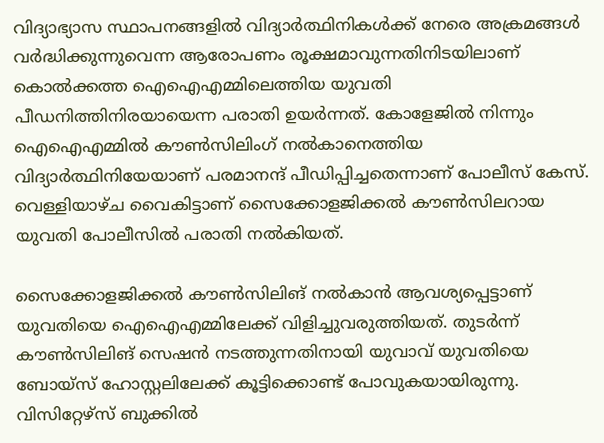വിദ്യാഭ്യാസ സ്ഥാപനങ്ങളിൽ വിദ്യാർത്ഥിനികൾക്ക് നേരെ അക്രമങ്ങൾ വ‍ർദ്ധിക്കുന്നുവെന്ന ആരോപണം രൂക്ഷമാവുന്നതിനിടയിലാണ് കൊല്‍ക്കത്ത ഐഐഎമ്മിലെത്തിയ യുവതി പീഡനിത്തിനിരയായെന്ന പരാതി ഉയര്‍ന്നത്. കോളേജിൽ നിന്നും ഐഐഎമ്മിൽ കൗൺസിലിംഗ് നൽകാനെത്തിയ വിദ്യാർത്ഥിനിയേയാണ് പരമാനന്ദ് പീഡിപ്പിച്ചതെന്നാണ് പോലീസ് കേസ്. വെള്ളിയാഴ്ച വൈകിട്ടാണ് സൈക്കോളജിക്കൽ കൗണ്‍സിലറായ യുവതി പോലീസിൽ പരാതി നൽകിയത്.

സൈക്കോളജിക്കൽ കൗണ്‍സിലിങ് നൽകാൻ ആവശ്യപ്പെട്ടാണ് യുവതിയെ ഐഐഎമ്മിലേക്ക് വിളിച്ചുവരുത്തിയത്. തുടര്‍ന്ന് കൗണ്‍സിലിങ് സെഷൻ നടത്തുന്നതിനായി യുവാവ് യുവതിയെ ബോയ്സ് ഹോസ്റ്റലിലേക്ക് കൂട്ടിക്കൊണ്ട് പോവുകയായിരുന്നു. വിസിറ്റേഴ്സ് ബുക്കിൽ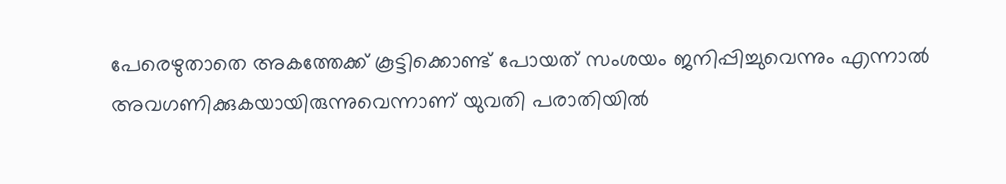പേരെഴുതാതെ അകത്തേക്ക് കൂട്ടിക്കൊണ്ട് പോയത് സംശയം ജനിപ്പിച്ചുവെന്നും എന്നാൽ അവഗണിക്കുകയായിരുന്നുവെന്നാണ് യുവതി പരാതിയിൽ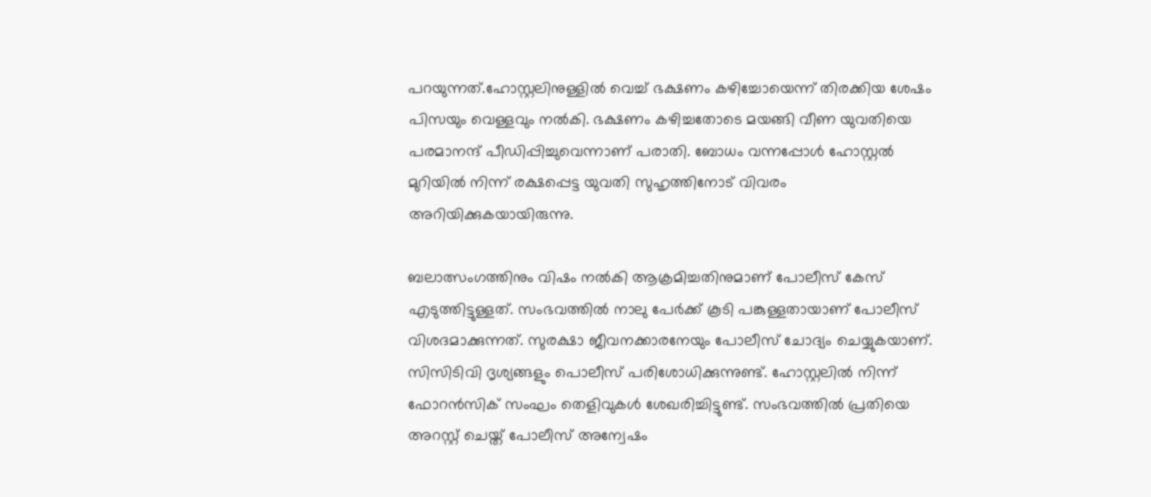പറയുന്നത്.ഹോസ്റ്റലിനുള്ളിൽ വെച്ച് ഭക്ഷണം കഴിച്ചോയെന്ന് തിരക്കിയ ശേഷം പിസയും വെള്ളവും നൽകി. ഭക്ഷണം കഴിച്ചതോടെ മയങ്ങി വീണ യുവതിയെ പരമാനന്ദ് പീഡിപ്പിച്ചുവെന്നാണ് പരാതി. ബോധം വന്നപ്പോൾ ഹോസ്റ്റൽ മുറിയിൽ നിന്ന് രക്ഷപ്പെട്ട യുവതി സുഹൃത്തിനോട് വിവരം അറിയിക്കുകയായിരുന്നു.

ബലാത്സംഗത്തിനും വിഷം നൽകി ആക്രമിച്ചതിനുമാണ് പോലീസ് കേസ് എടുത്തിട്ടുള്ളത്. സംഭവത്തിൽ നാലു പേർക്ക് കൂടി പങ്കുള്ളതായാണ് പോലീസ് വിശദമാക്കുന്നത്. സുരക്ഷാ ജീവനക്കാരനേയും പോലീസ് ചോദ്യം ചെയ്യുകയാണ്. സിസിടിവി ദൃശ്യങ്ങളും പൊലീസ് പരിശോധിക്കുന്നുണ്ട്. ഹോസ്റ്റലിൽ നിന്ന് ഫോറൻസിക് സംഘം തെളിവുകൾ ശേഖരിച്ചിട്ടുണ്ട്. സംഭവത്തിൽ പ്രതിയെ അറസ്റ്റ് ചെയ്ത് പോലീസ് അന്വേഷം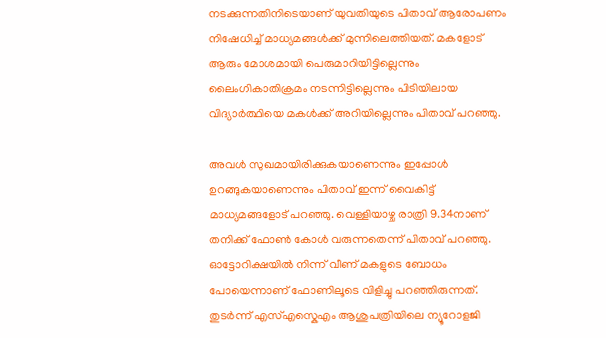നടക്കുന്നതിനിടെയാണ് യുവതിയുടെ പിതാവ് ആരോപണം നിഷേധിച്ച് മാധ്യമങ്ങള്‍ക്ക് മുന്നിലെത്തിയത്. മകളോട് ആരും മോശമായി പെരുമാറിയിട്ടില്ലെന്നും ലൈംഗികാതിക്രമം നടന്നിട്ടില്ലെന്നും പിടിയിലായ വിദ്യാര്‍ത്ഥിയെ മകള്‍ക്ക് അറിയില്ലെന്നും പിതാവ് പറഞ്ഞു.

അവള്‍ സുഖമായിരിക്കുകയാണെന്നും ഇപ്പോള്‍ ഉറങ്ങുകയാണെന്നും പിതാവ് ഇന്ന് വൈകിട്ട് മാധ്യമങ്ങളോട് പറഞ്ഞു. വെള്ളിയാഴ്ച രാത്രി 9.34നാണ് തനിക്ക് ഫോണ്‍ കോള്‍ വരുന്നതെന്ന് പിതാവ് പറഞ്ഞു. ഓട്ടോറിക്ഷയിൽ നിന്ന് വീണ് മകളുടെ ബോധം പോയെന്നാണ് ഫോണിലൂടെ വിളിച്ചു പറഞ്ഞിരുന്നത്. തുടര്‍ന്ന് എസ്എസ്കെഎം ആശുപത്രിയിലെ ന്യൂറോളജി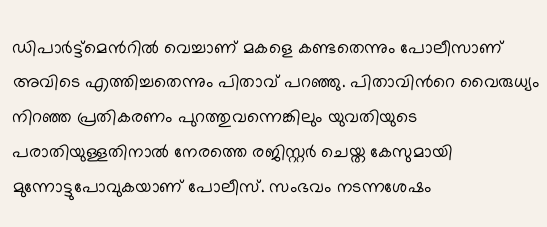ഡിപാര്‍ട്ട്മെന്‍റിൽ വെച്ചാണ് മകളെ കണ്ടതെന്നും പോലീസാണ് അവിടെ എത്തിച്ചതെന്നും പിതാവ് പറഞ്ഞു. പിതാവിന്‍റെ വൈരുധ്യം നിറഞ്ഞ പ്രതികരണം പുറത്തുവന്നെങ്കിലും യുവതിയുടെ പരാതിയുള്ളതിനാൽ നേരത്തെ രജിസ്റ്റര്‍ ചെയ്ത കേസുമായി മുന്നോട്ടുപോവുകയാണ് പോലീസ്. സംഭവം നടന്നശേഷം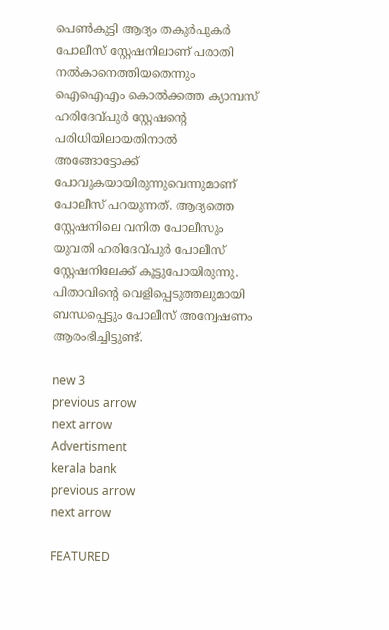പെണ്‍കുട്ടി ആദ്യം തകുര്‍പുകര്‍ പോലീസ് സ്റ്റേഷനിലാണ് പരാതി നൽകാനെത്തിയതെന്നും ഐഐഎം കൊല്‍ക്കത്ത ക്യാമ്പസ് ഹരിദേവ്‍പുര്‍ സ്റ്റേഷന്‍റെ പരിധിയിലായതിനാൽ അങ്ങോട്ടോക്ക് പോവുകയായിരുന്നുവെന്നുമാണ് പോലീസ് പറയുന്നത്. ആദ്യത്തെ സ്റ്റേഷനിലെ വനിത പോലീസും യുവതി ഹരിദേവ്പുര്‍ പോലീസ് സ്റ്റേഷനിലേക്ക് കൂട്ടുപോയിരുന്നു. പിതാവിന്‍റെ വെളിപ്പെടുത്തലുമായി ബന്ധപ്പെട്ടും പോലീസ് അന്വേഷണം ആരംഭിച്ചിട്ടുണ്ട്.

new 3
previous arrow
next arrow
Advertisment
kerala bank
previous arrow
next arrow

FEATURED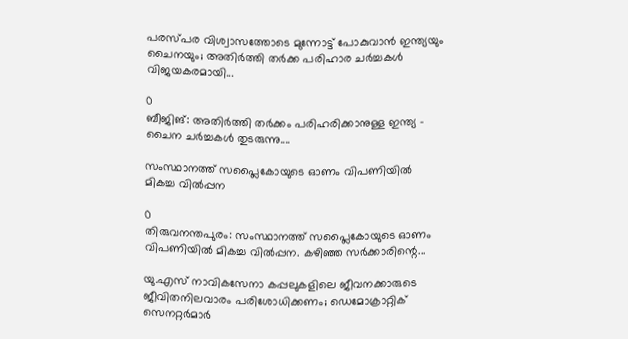പരസ്പര വിശ്വാസത്തോടെ മുന്നോട്ട് പോകുവാൻ ഇന്ത്യയും ചൈനയും; അതിർത്തി തർക്ക പരിഹാര ചർച്ചകൾ വിജയകരമായി...

0
ബീജിങ്: അതിർത്തി തർക്കം പരിഹരിക്കാനുള്ള ഇന്ത്യ - ചൈന ചർച്ചകൾ തുടരുന്നു....

സംസ്ഥാനത്ത് സപ്ലൈകോയുടെ ഓണം വിപണിയില്‍ മികച്ച വില്‍പ്പന

0
തിരുവനന്തപുരം: സംസ്ഥാനത്ത് സപ്ലൈകോയുടെ ഓണം വിപണിയില്‍ മികച്ച വില്‍പ്പന. കഴിഞ്ഞ സര്‍ക്കാരിന്റെ...

യു.എസ് നാവികസേനാ കപ്പലുകളിലെ ജീവനക്കാരുടെ ജീവിതനിലവാരം പരിശോധിക്കണം; ഡെമോക്രാറ്റിക് സെനറ്റർമാർ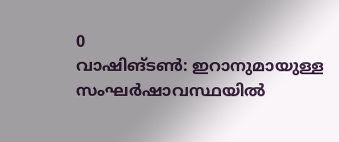0
വാഷിങ്ടൺ: ഇറാനുമായുള്ള സംഘർഷാവസ്ഥയിൽ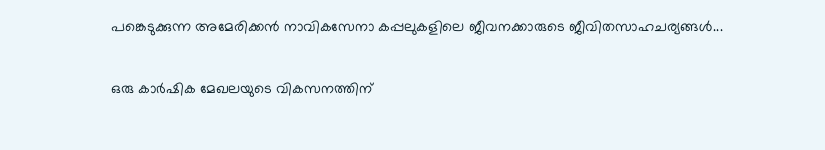പങ്കെടുക്കുന്ന അമേരിക്കൻ നാവികസേനാ കപ്പലുകളിലെ ജീവനക്കാരുടെ ജീവിതസാഹചര്യങ്ങൾ...

ഒരു കാർഷിക മേഖലയുടെ വികസനത്തിന്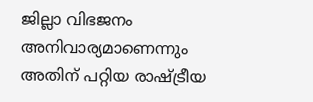ജില്ലാ വിഭജനം അനിവാര്യമാണെന്നും അതിന് പറ്റിയ രാഷ്ട്രീയ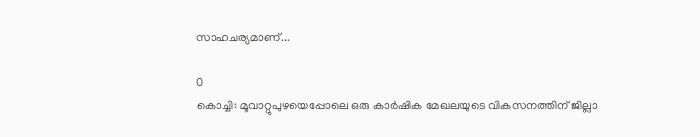സാഹചര്യമാണ്...

0
കൊച്ചി: മൂവാറ്റുപുഴയെപ്പോലെ ഒരു കാർഷിക മേഖലയുടെ വികസനത്തിന് ജില്ലാ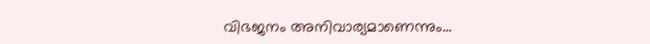വിഭജനം അനിവാര്യമാണെന്നും...